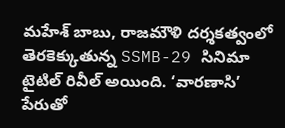మహేశ్ బాబు, రాజమౌళి దర్శకత్వంలో తెరకెక్కుతున్న SSMB-29 సినిమా టైటిల్ రివీల్ అయింది. ‘వారణాసి’ పేరుతో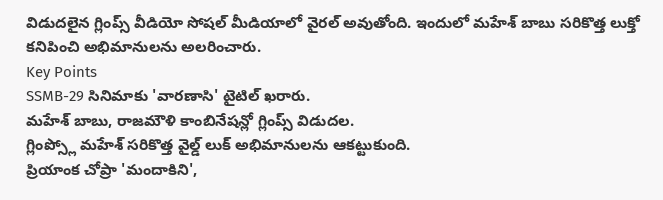విడుదలైన గ్లింప్స్ వీడియో సోషల్ మీడియాలో వైరల్ అవుతోంది. ఇందులో మహేశ్ బాబు సరికొత్త లుక్తో కనిపించి అభిమానులను అలరించారు.
Key Points
SSMB-29 సినిమాకు 'వారణాసి' టైటిల్ ఖరారు.
మహేశ్ బాబు, రాజమౌళి కాంబినేషన్లో గ్లింప్స్ విడుదల.
గ్లింప్స్లో మహేశ్ సరికొత్త వైల్డ్ లుక్ అభిమానులను ఆకట్టుకుంది.
ప్రియాంక చోప్రా 'మందాకిని',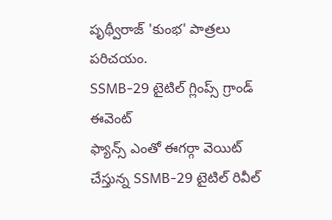పృథ్వీరాజ్ 'కుంభ' పాత్రలు పరిచయం.
SSMB-29 టైటిల్ గ్లింప్స్ గ్రాండ్ ఈవెంట్
ఫ్యాన్స్ ఎంతో ఈగర్గా వెయిట్ చేస్తున్న SSMB-29 టైటిల్ రివీల్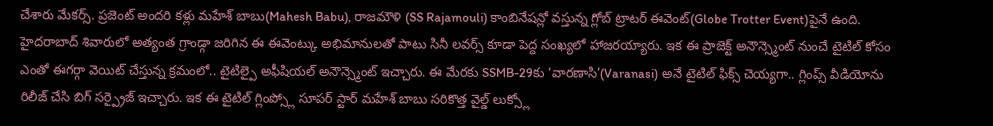చేశారు మేకర్స్. ప్రజెంట్ అందరి కళ్లు మహేశ్ బాబు(Mahesh Babu), రాజమౌళి (SS Rajamouli) కాంబినేషన్లో వస్తున్న గ్లోబ్ ట్రాటర్ ఈవెంట్(Globe Trotter Event)పైనే ఉంది. హైదరాబాద్ శివారులో అత్యంత గ్రాండ్గా జరిగిన ఈ ఈవెంట్కు అభిమానులతో పాటు సినీ లవర్స్ కూడా పెద్ద సంఖ్యలో హాజరయ్యారు. ఇక ఈ ప్రాజెక్ట్ అనౌన్స్మెంట్ నుంచే టైటిల్ కోసం ఎంతో ఈగర్గా వెయిట్ చేస్తున్న క్రమంలో.. టైటిల్పై అఫీషియల్ అనౌన్స్మెంట్ ఇచ్చారు. ఈ మేరకు SSMB-29కు ‘వారణాసి’(Varanasi) అనే టైటిల్ ఫిక్స్ చెయ్యగా.. గ్లింప్స్ వీడియోను రిలీజ్ చేసి బిగ్ సర్ప్రైజ్ ఇచ్చారు. ఇక ఈ టైటిల్ గ్లింప్స్లో సూపర్ స్టార్ మహేశ్ బాబు సరికొత్త వైల్డ్ లుక్స్లో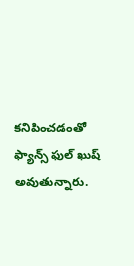కనిపించడంతో ఫ్యాన్స్ ఫుల్ ఖుష్ అవుతున్నారు.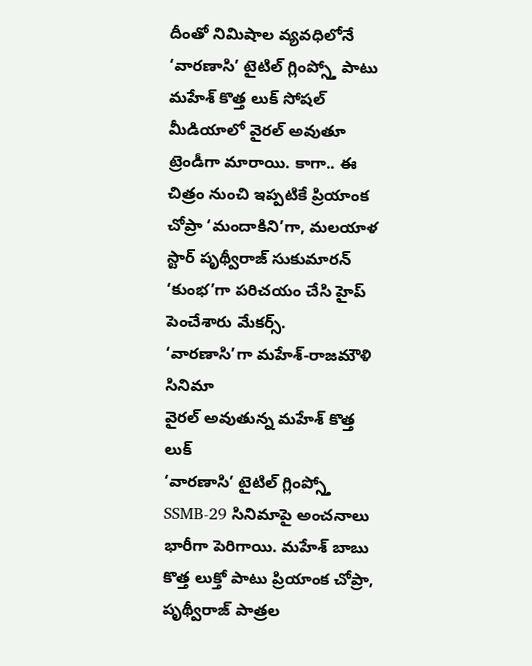దీంతో నిమిషాల వ్యవధిలోనే ‘వారణాసి’ టైటిల్ గ్లింప్స్తో పాటు మహేశ్ కొత్త లుక్ సోషల్ మీడియాలో వైరల్ అవుతూ ట్రెండీగా మారాయి. కాగా.. ఈ చిత్రం నుంచి ఇప్పటికే ప్రియాంక చోప్రా ‘మందాకిని’గా, మలయాళ స్టార్ పృథ్వీరాజ్ సుకుమారన్ ‘కుంభ’గా పరిచయం చేసి హైప్ పెంచేశారు మేకర్స్.
‘వారణాసి’గా మహేశ్-రాజమౌళి సినిమా
వైరల్ అవుతున్న మహేశ్ కొత్త లుక్
‘వారణాసి’ టైటిల్ గ్లింప్స్తో SSMB-29 సినిమాపై అంచనాలు భారీగా పెరిగాయి. మహేశ్ బాబు కొత్త లుక్తో పాటు ప్రియాంక చోప్రా, పృథ్వీరాజ్ పాత్రల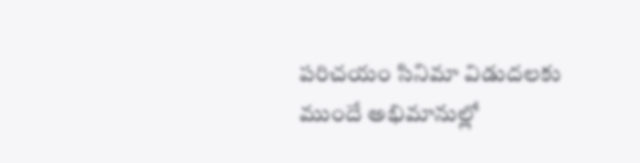పరిచయం సినిమా విడుదలకు ముందే అభిమానుల్లో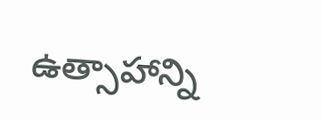ఉత్సాహాన్ని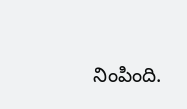నింపింది.